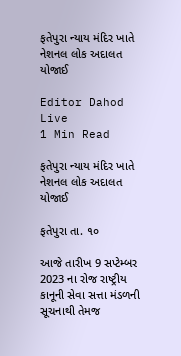ફતેપુરા ન્યાય મંદિર ખાતે નેશનલ લોક અદાલત યોજાઈ

Editor Dahod Live
1 Min Read

ફતેપુરા ન્યાય મંદિર ખાતે નેશનલ લોક અદાલત યોજાઈ

ફતેપુરા તા. ૧૦

આજે તારીખ 9 સપ્ટેમ્બર 2023 ના રોજ રાષ્ટ્રીય કાનૂની સેવા સત્તા મંડળની સૂચનાથી તેમજ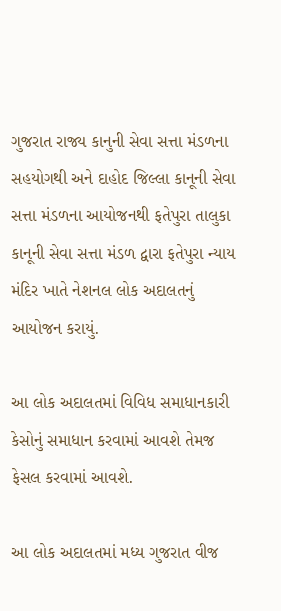ગુજરાત રાજ્ય કાનુની સેવા સત્તા મંડળના સહયોગથી અને દાહોદ જિલ્લા કાનૂની સેવા સત્તા મંડળના આયોજનથી ફતેપુરા તાલુકા કાનૂની સેવા સત્તા મંડળ દ્વારા ફતેપુરા ન્યાય મંદિર ખાતે નેશનલ લોક અદાલતનું આયોજન કરાયું.

આ લોક અદાલતમાં વિવિધ સમાધાનકારી કેસોનું સમાધાન કરવામાં આવશે તેમજ ફેસલ કરવામાં આવશે.

આ લોક અદાલતમાં મધ્ય ગુજરાત વીજ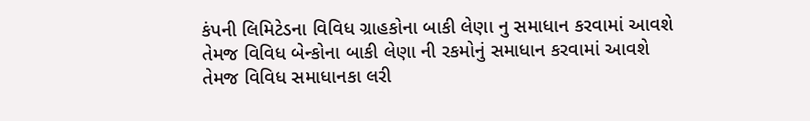કંપની લિમિટેડના વિવિધ ગ્રાહકોના બાકી લેણા નુ સમાધાન કરવામાં આવશે તેમજ વિવિધ બેન્કોના બાકી લેણા ની રકમોનું સમાધાન કરવામાં આવશે તેમજ વિવિધ સમાધાનકા લરી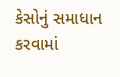કેસોનું સમાધાન કરવામાં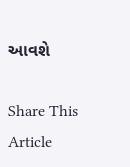આવશે

Share This Article